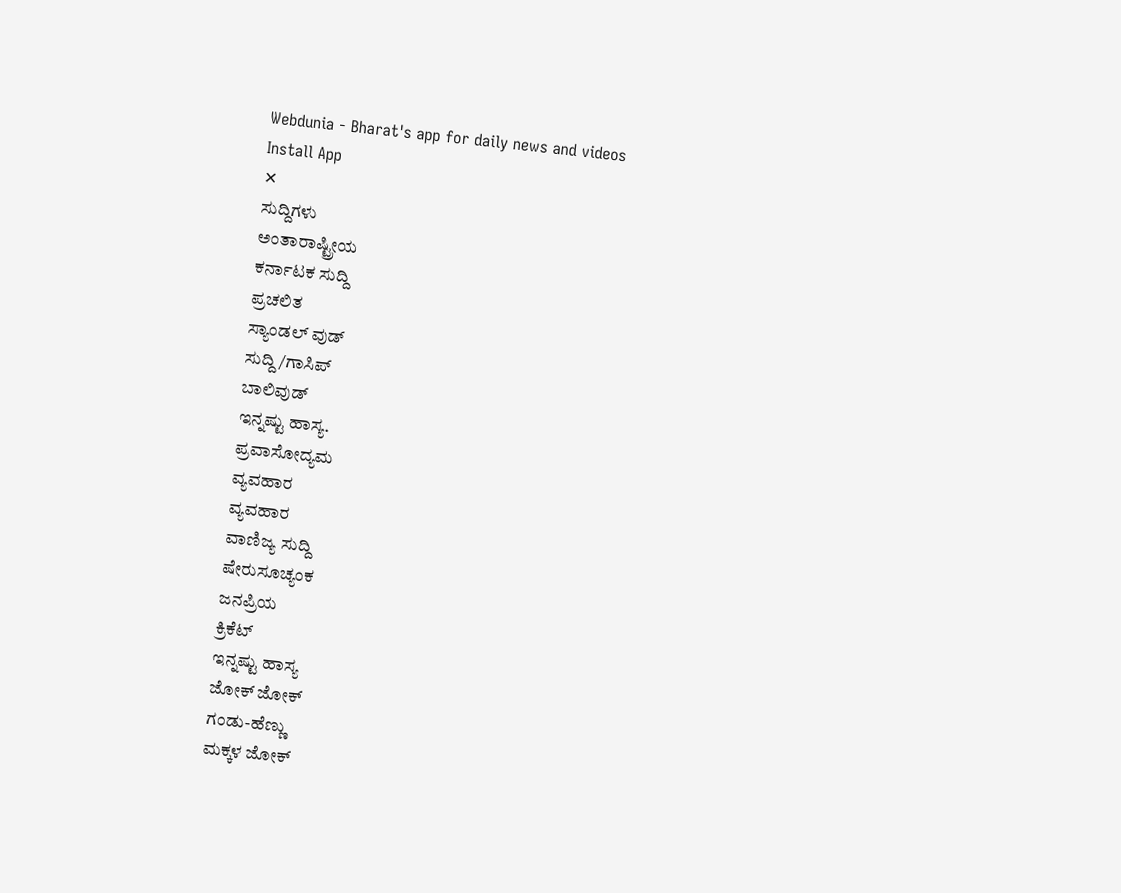Webdunia - Bharat's app for daily news and videos
Install App
✕
ಸುದ್ದಿಗಳು
ಅಂತಾರಾಷ್ಟ್ರೀಯ
ಕರ್ನಾಟಕ ಸುದ್ದಿ
ಪ್ರಚಲಿತ
ಸ್ಯಾಂಡಲ್ ವುಡ್
ಸುದ್ದಿ/ಗಾಸಿಪ್
ಬಾಲಿವುಡ್
ಇನ್ನಷ್ಟು ಹಾಸ್ಯ.
ಪ್ರವಾಸೋದ್ಯಮ
ವ್ಯವಹಾರ
ವ್ಯವಹಾರ
ವಾಣಿಜ್ಯ ಸುದ್ದಿ
ಷೇರುಸೂಚ್ಯಂಕ
ಜನಪ್ರಿಯ
ಕ್ರಿಕೆಟ್
ಇನ್ನಷ್ಟು ಹಾಸ್ಯ
ಜೋಕ್ ಜೋಕ್
ಗಂಡು-ಹೆಣ್ಣು
ಮಕ್ಕಳ ಜೋಕ್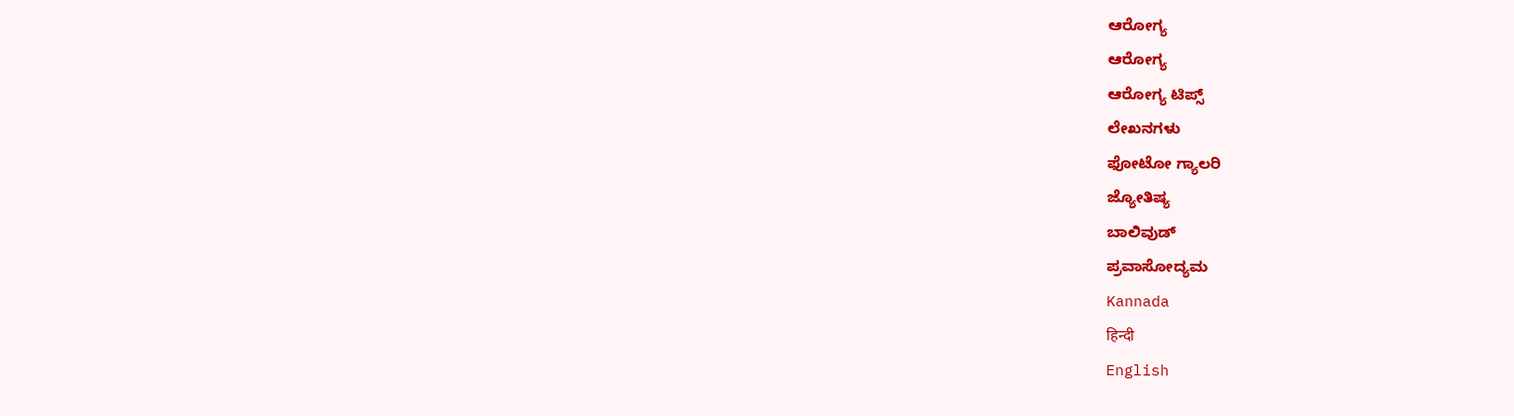ಆರೋಗ್ಯ
ಆರೋಗ್ಯ
ಆರೋಗ್ಯ ಟಿಪ್ಸ್
ಲೇಖನಗಳು
ಫೋಟೋ ಗ್ಯಾಲರಿ
ಜ್ಯೋತಿಷ್ಯ
ಬಾಲಿವುಡ್
ಪ್ರವಾಸೋದ್ಯಮ
Kannada
हिन्दी
English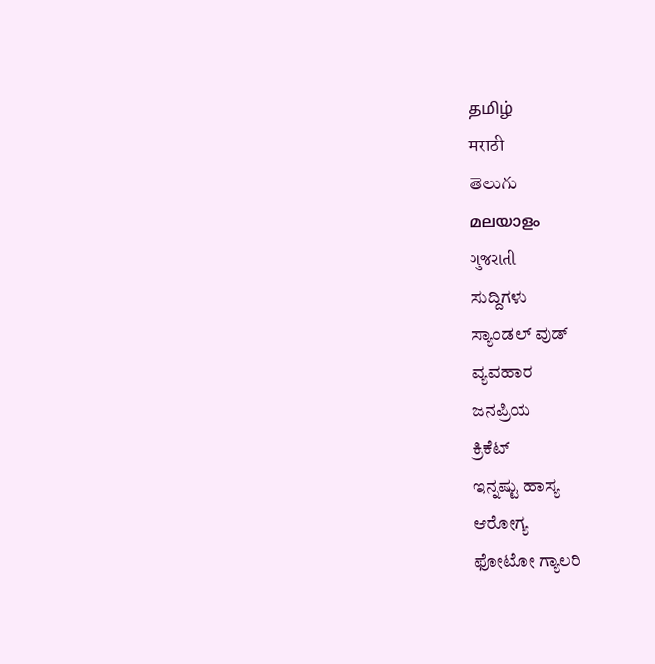தமிழ்
मराठी
తెలుగు
മലയാളം
ગુજરાતી
ಸುದ್ದಿಗಳು
ಸ್ಯಾಂಡಲ್ ವುಡ್
ವ್ಯವಹಾರ
ಜನಪ್ರಿಯ
ಕ್ರಿಕೆಟ್
ಇನ್ನಷ್ಟು ಹಾಸ್ಯ
ಆರೋಗ್ಯ
ಫೋಟೋ ಗ್ಯಾಲರಿ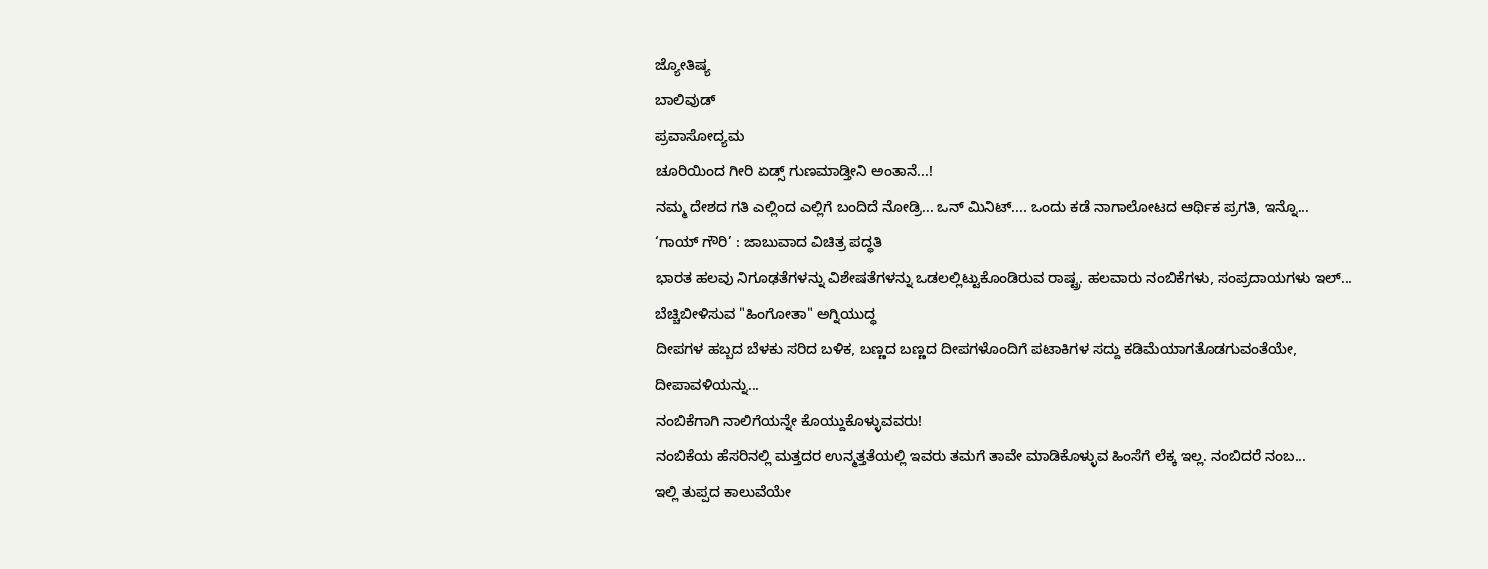ಜ್ಯೋತಿಷ್ಯ
ಬಾಲಿವುಡ್
ಪ್ರವಾಸೋದ್ಯಮ
ಚೂರಿಯಿಂದ ಗೀರಿ ಏಡ್ಸ್ ಗುಣಮಾಡ್ತೀನಿ ಅಂತಾನೆ...!
ನಮ್ಮ ದೇಶದ ಗತಿ ಎಲ್ಲಿಂದ ಎಲ್ಲಿಗೆ ಬಂದಿದೆ ನೋಡ್ರಿ... ಒನ್ ಮಿನಿಟ್.... ಒಂದು ಕಡೆ ನಾಗಾಲೋಟದ ಆರ್ಥಿಕ ಪ್ರಗತಿ, ಇನ್ನೊ...
‘ಗಾಯ್ ಗೌರಿ’ : ಜಾಬುವಾದ ವಿಚಿತ್ರ ಪದ್ಧತಿ
ಭಾರತ ಹಲವು ನಿಗೂಢತೆಗಳನ್ನು ವಿಶೇಷತೆಗಳನ್ನು ಒಡಲಲ್ಲಿಟ್ಟುಕೊಂಡಿರುವ ರಾಷ್ಟ್ರ. ಹಲವಾರು ನಂಬಿಕೆಗಳು, ಸಂಪ್ರದಾಯಗಳು ಇಲ್...
ಬೆಚ್ಚಿಬೀಳಿಸುವ "ಹಿಂಗೋತಾ" ಅಗ್ನಿಯುದ್ಧ
ದೀಪಗಳ ಹಬ್ಬದ ಬೆಳಕು ಸರಿದ ಬಳಿಕ, ಬಣ್ಣದ ಬಣ್ಣದ ದೀಪಗಳೊಂದಿಗೆ ಪಟಾಕಿಗಳ ಸದ್ದು ಕಡಿಮೆಯಾಗತೊಡಗುವಂತೆಯೇ, ದೀಪಾವಳಿಯನ್ನು...
ನಂಬಿಕೆಗಾಗಿ ನಾಲಿಗೆಯನ್ನೇ ಕೊಯ್ದುಕೊಳ್ಳುವವರು!
ನಂಬಿಕೆಯ ಹೆಸರಿನಲ್ಲಿ ಮತ್ತದರ ಉನ್ಮತ್ತತೆಯಲ್ಲಿ ಇವರು ತಮಗೆ ತಾವೇ ಮಾಡಿಕೊಳ್ಳುವ ಹಿಂಸೆಗೆ ಲೆಕ್ಕ ಇಲ್ಲ. ನಂಬಿದರೆ ನಂಬ...
ಇಲ್ಲಿ ತುಪ್ಪದ ಕಾಲುವೆಯೇ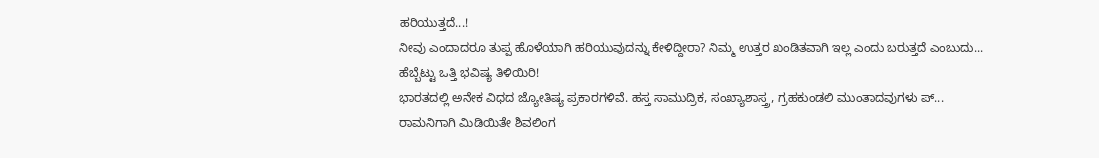ಹರಿಯುತ್ತದೆ...!
ನೀವು ಎಂದಾದರೂ ತುಪ್ಪ ಹೊಳೆಯಾಗಿ ಹರಿಯುವುದನ್ನು ಕೇಳಿದ್ದೀರಾ? ನಿಮ್ಮ ಉತ್ತರ ಖಂಡಿತವಾಗಿ ಇಲ್ಲ ಎಂದು ಬರುತ್ತದೆ ಎಂಬುದು...
ಹೆಬ್ಬೆಟ್ಟು ಒತ್ತಿ ಭವಿಷ್ಯ ತಿಳಿಯಿರಿ!
ಭಾರತದಲ್ಲಿ ಅನೇಕ ವಿಧದ ಜ್ಯೋತಿಷ್ಯ ಪ್ರಕಾರಗಳಿವೆ. ಹಸ್ತ ಸಾಮುದ್ರಿಕ, ಸಂಖ್ಯಾಶಾಸ್ತ್ರ, ಗ್ರಹಕುಂಡಲಿ ಮುಂತಾದವುಗಳು ಪ್...
ರಾಮನಿಗಾಗಿ ಮಿಡಿಯಿತೇ ಶಿವಲಿಂಗ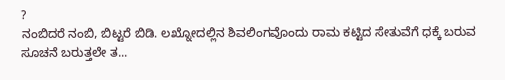?
ನಂಬಿದರೆ ನಂಬಿ, ಬಿಟ್ಟರೆ ಬಿಡಿ. ಲಖ್ನೋದಲ್ಲಿನ ಶಿವಲಿಂಗವೊಂದು ರಾಮ ಕಟ್ಟಿದ ಸೇತುವೆಗೆ ಧಕ್ಕೆ ಬರುವ ಸೂಚನೆ ಬರುತ್ತಲೇ ತ...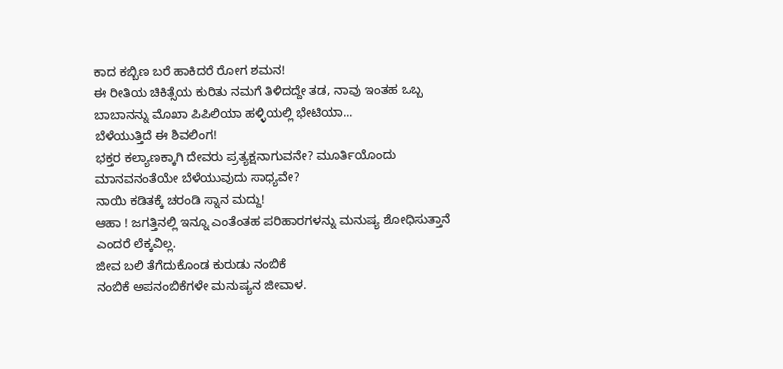ಕಾದ ಕಬ್ಬಿಣ ಬರೆ ಹಾಕಿದರೆ ರೋಗ ಶಮನ!
ಈ ರೀತಿಯ ಚಿಕಿತ್ಸೆಯ ಕುರಿತು ನಮಗೆ ತಿಳಿದದ್ದೇ ತಡ, ನಾವು ಇಂತಹ ಒಬ್ಬ ಬಾಬಾನನ್ನು ಮೊಖಾ ಪಿಪಿಲಿಯಾ ಹಳ್ಳಿಯಲ್ಲಿ ಭೇಟಿಯಾ...
ಬೆಳೆಯುತ್ತಿದೆ ಈ ಶಿವಲಿಂಗ!
ಭಕ್ತರ ಕಲ್ಯಾಣಕ್ಕಾಗಿ ದೇವರು ಪ್ರತ್ಯಕ್ಷನಾಗುವನೇ? ಮೂರ್ತಿಯೊಂದು ಮಾನವನಂತೆಯೇ ಬೆಳೆಯುವುದು ಸಾಧ್ಯವೇ?
ನಾಯಿ ಕಡಿತಕ್ಕೆ ಚರಂಡಿ ಸ್ನಾನ ಮದ್ದು!
ಆಹಾ ! ಜಗತ್ತಿನಲ್ಲಿ ಇನ್ನೂ ಎಂತೆಂತಹ ಪರಿಹಾರಗಳನ್ನು ಮನುಷ್ಯ ಶೋಧಿಸುತ್ತಾನೆ ಎಂದರೆ ಲೆಕ್ಕವಿಲ್ಲ.
ಜೀವ ಬಲಿ ತೆಗೆದುಕೊಂಡ ಕುರುಡು ನಂಬಿಕೆ
ನಂಬಿಕೆ ಅಪನಂಬಿಕೆಗಳೇ ಮನುಷ್ಯನ ಜೀವಾಳ.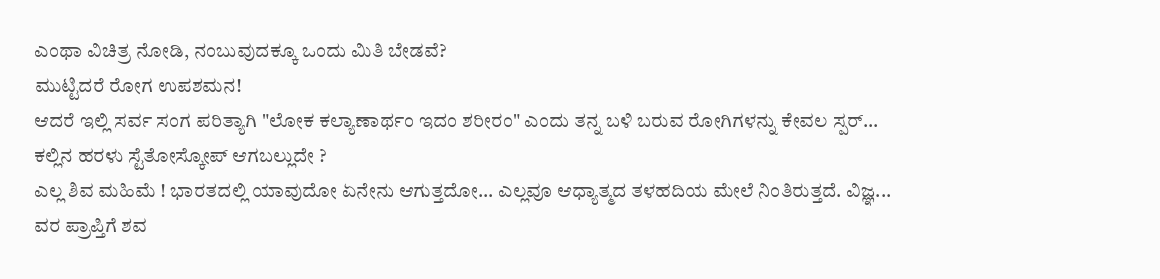ಎಂಥಾ ವಿಚಿತ್ರ ನೋಡಿ, ನಂಬುವುದಕ್ಕೂ ಒಂದು ಮಿತಿ ಬೇಡವೆ?
ಮುಟ್ಟಿದರೆ ರೋಗ ಉಪಶಮನ!
ಆದರೆ ಇಲ್ಲಿ ಸರ್ವ ಸಂಗ ಪರಿತ್ಯಾಗಿ "ಲೋಕ ಕಲ್ಯಾಣಾರ್ಥಂ ಇದಂ ಶರೀರಂ" ಎಂದು ತನ್ನ ಬಳಿ ಬರುವ ರೋಗಿಗಳನ್ನು ಕೇವಲ ಸ್ಪರ್...
ಕಲ್ಲಿನ ಹರಳು ಸ್ಟೆತೋಸ್ಕೋಪ್ ಆಗಬಲ್ಲುದೇ ?
ಎಲ್ಲ ಶಿವ ಮಹಿಮೆ ! ಭಾರತದಲ್ಲಿ ಯಾವುದೋ ಏನೇನು ಆಗುತ್ತದೋ... ಎಲ್ಲವೂ ಆಧ್ಯಾತ್ಮದ ತಳಹದಿಯ ಮೇಲೆ ನಿಂತಿರುತ್ತದೆ. ವಿಜ್ಞ...
ವರ ಪ್ರಾಪ್ತಿಗೆ ಶವ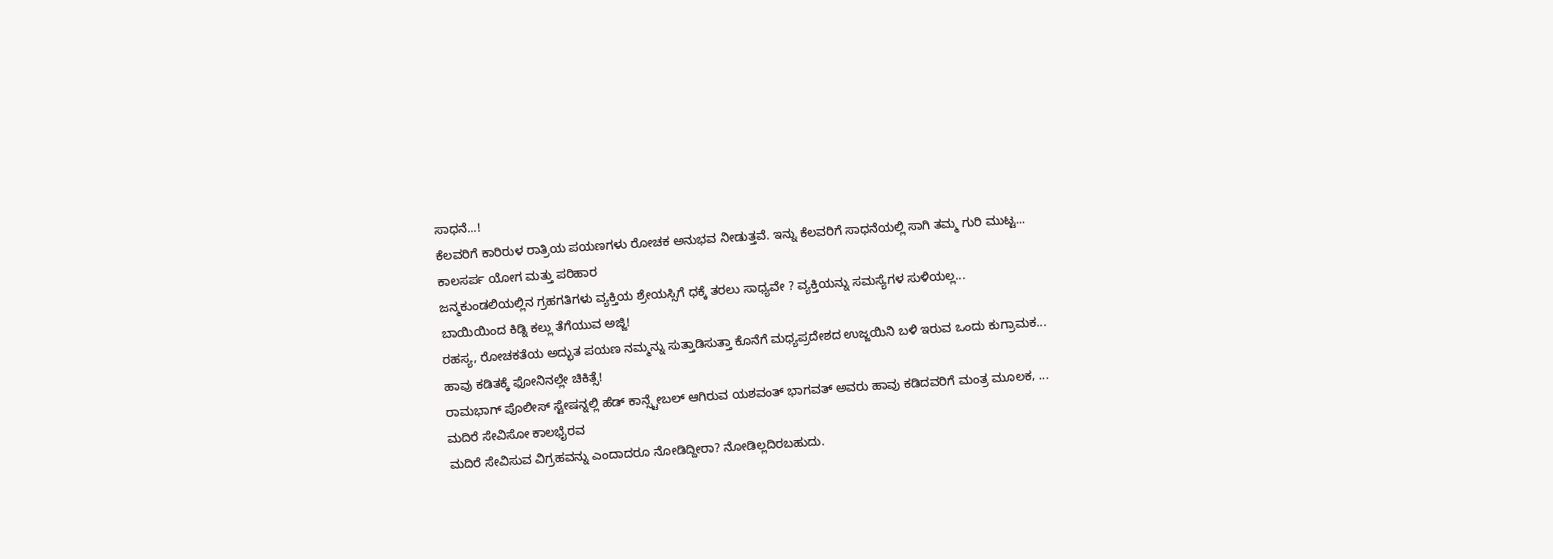ಸಾಧನೆ...!
ಕೆಲವರಿಗೆ ಕಾರಿರುಳ ರಾತ್ರಿಯ ಪಯಣಗಳು ರೋಚಕ ಅನುಭವ ನೀಡುತ್ತವೆ. ಇನ್ನು ಕೆಲವರಿಗೆ ಸಾಧನೆಯಲ್ಲಿ ಸಾಗಿ ತಮ್ಮ ಗುರಿ ಮುಟ್ಟ...
ಕಾಲಸರ್ಪ ಯೋಗ ಮತ್ತು ಪರಿಹಾರ
ಜನ್ಮಕುಂಡಲಿಯಲ್ಲಿನ ಗ್ರಹಗತಿಗಳು ವ್ಯಕ್ತಿಯ ಶ್ರೇಯಸ್ಸಿಗೆ ಧಕ್ಕೆ ತರಲು ಸಾಧ್ಯವೇ ? ವ್ಯಕ್ತಿಯನ್ನು ಸಮಸ್ಯೆಗಳ ಸುಳಿಯಲ್ಲ...
ಬಾಯಿಯಿಂದ ಕಿಡ್ನಿ ಕಲ್ಲು ತೆಗೆಯುವ ಅಜ್ಜಿ!
ರಹಸ್ಯ, ರೋಚಕತೆಯ ಅದ್ಭುತ ಪಯಣ ನಮ್ಮನ್ನು ಸುತ್ತಾಡಿಸುತ್ತಾ ಕೊನೆಗೆ ಮಧ್ಯಪ್ರದೇಶದ ಉಜ್ಜಯಿನಿ ಬಳಿ ಇರುವ ಒಂದು ಕುಗ್ರಾಮಕ...
ಹಾವು ಕಡಿತಕ್ಕೆ ಫೋನಿನಲ್ಲೇ ಚಿಕಿತ್ಸೆ!
ರಾಮಭಾಗ್ ಪೊಲೀಸ್ ಸ್ಟೇಷನ್ನಲ್ಲಿ ಹೆಡ್ ಕಾನ್ಸ್ಟೇಬಲ್ ಆಗಿರುವ ಯಶವಂತ್ ಭಾಗವತ್ ಅವರು ಹಾವು ಕಡಿದವರಿಗೆ ಮಂತ್ರ ಮೂಲಕ, ...
ಮದಿರೆ ಸೇವಿಸೋ ಕಾಲಭೈರವ
ಮದಿರೆ ಸೇವಿಸುವ ವಿಗ್ರಹವನ್ನು ಎಂದಾದರೂ ನೋಡಿದ್ದೀರಾ? ನೋಡಿಲ್ಲದಿರಬಹುದು.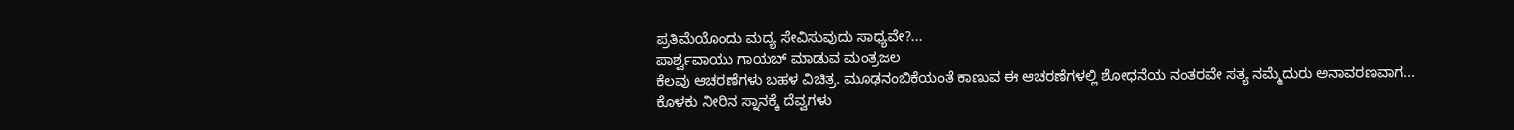ಪ್ರತಿಮೆಯೊಂದು ಮದ್ಯ ಸೇವಿಸುವುದು ಸಾಧ್ಯವೇ?...
ಪಾರ್ಶ್ವವಾಯು ಗಾಯಬ್ ಮಾಡುವ ಮಂತ್ರಜಲ
ಕೆಲವು ಆಚರಣೆಗಳು ಬಹಳ ವಿಚಿತ್ರ. ಮೂಢನಂಬಿಕೆಯಂತೆ ಕಾಣುವ ಈ ಆಚರಣೆಗಳಲ್ಲಿ ಶೋಧನೆಯ ನಂತರವೇ ಸತ್ಯ ನಮ್ಮೆದುರು ಅನಾವರಣವಾಗ...
ಕೊಳಕು ನೀರಿನ ಸ್ನಾನಕ್ಕೆ ದೆವ್ವಗಳು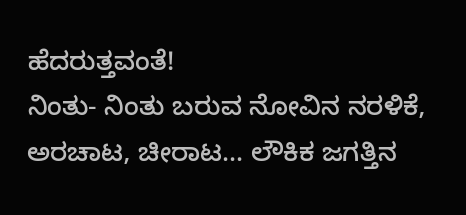ಹೆದರುತ್ತವಂತೆ!
ನಿಂತು- ನಿಂತು ಬರುವ ನೋವಿನ ನರಳಿಕೆ, ಅರಚಾಟ, ಚೀರಾಟ... ಲೌಕಿಕ ಜಗತ್ತಿನ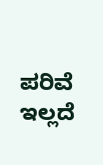ಪರಿವೆ ಇಲ್ಲದೆ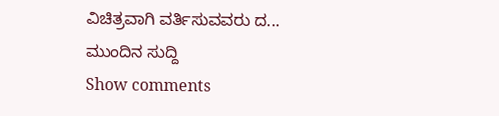ವಿಚಿತ್ರವಾಗಿ ವರ್ತಿಸುವವರು ದ...
ಮುಂದಿನ ಸುದ್ದಿ
Show comments